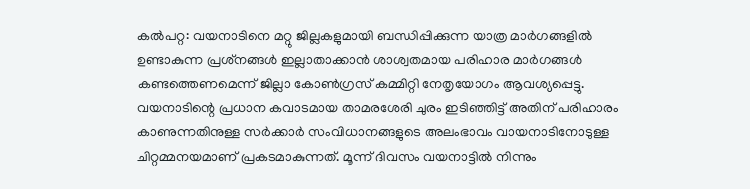കല്‍പറ്റ: വയനാടിനെ മറ്റു ജില്ലകളുമായി ബന്ധിപ്പിക്കുന്ന യാത്ര മാര്‍ഗങ്ങളില്‍ ഉണ്ടാകുന്ന പ്രശ്‌നങ്ങള്‍ ഇല്ലാതാക്കാന്‍ ശാശ്വതമായ പരിഹാര മാര്‍ഗങ്ങള്‍ കണ്ടത്തെണമെന്ന് ജില്ലാ കോണ്‍ഗ്രസ് കമ്മിറ്റി നേതൃയോഗം ആവശ്യപ്പെട്ടു. വയനാടിന്റെ പ്രധാന കവാടമായ താമരശേരി ചുരം ഇടിഞ്ഞിട്ട് അതിന് പരിഹാരം കാണുന്നതിനുള്ള സര്‍ക്കാര്‍ സംവിധാനങ്ങളുടെ അലംഭാവം വായനാടിനോടുള്ള ചിറ്റമ്മനയമാണ് പ്രകടമാകുന്നത്. മൂന്ന് ദിവസം വയനാട്ടില്‍ നിന്നും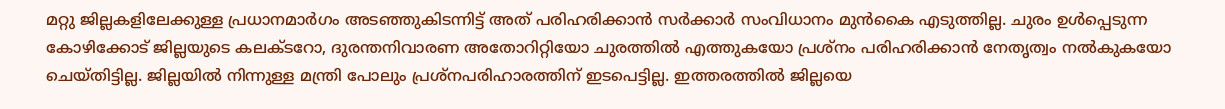മറ്റു ജില്ലകളിലേക്കുള്ള പ്രധാനമാര്‍ഗം അടഞ്ഞുകിടന്നിട്ട് അത് പരിഹരിക്കാന്‍ സര്‍ക്കാര്‍ സംവിധാനം മുന്‍കൈ എടുത്തില്ല. ചുരം ഉള്‍പ്പെടുന്ന കോഴിക്കോട് ജില്ലയുടെ കലക്ടറോ, ദുരന്തനിവാരണ അതോറിറ്റിയോ ചുരത്തില്‍ എത്തുകയോ പ്രശ്‌നം പരിഹരിക്കാന്‍ നേതൃത്വം നല്‍കുകയോ ചെയ്തിട്ടില്ല. ജില്ലയില്‍ നിന്നുള്ള മന്ത്രി പോലും പ്രശ്‌നപരിഹാരത്തിന് ഇടപെട്ടില്ല. ഇത്തരത്തില്‍ ജില്ലയെ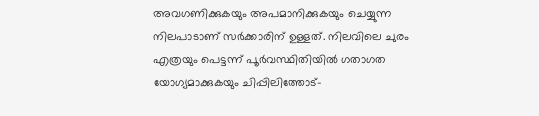അവഗണിക്കുകയും അപമാനിക്കുകയും ചെയ്യുന്ന നിലപാടാണ് സര്‍ക്കാരിന് ഉള്ളത്. നിലവിലെ ചുരം എത്രയും പെട്ടന്ന് പൂര്‍വസ്ഥിതിയില്‍ ഗതാഗത യോഗ്യമാക്കുകയും ചിപ്പിലിത്തോട്-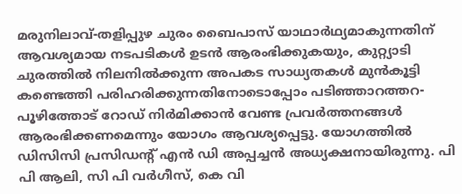മരുനിലാവ്-തളിപ്പുഴ ചുരം ബൈപാസ് യാഥാര്‍ഥ്യമാകുന്നതിന് ആവശ്യമായ നടപടികള്‍ ഉടന്‍ ആരംഭിക്കുകയും, കുറ്റ്യാടി ചുരത്തില്‍ നിലനില്‍ക്കുന്ന അപകട സാധ്യതകള്‍ മുന്‍കൂട്ടി കണ്ടെത്തി പരിഹരിക്കുന്നതിനോടൊപ്പോം പടിഞ്ഞാറത്തറ-പൂഴിത്തോട് റോഡ് നിര്‍മിക്കാന്‍ വേണ്ട പ്രവര്‍ത്തനങ്ങള്‍ ആരംഭിക്കണമെന്നും യോഗം ആവശ്യപ്പെട്ടു. യോഗത്തില്‍ ഡിസിസി പ്രസിഡന്റ് എന്‍ ഡി അപ്പച്ചന്‍ അധ്യക്ഷനായിരുന്നു. പി പി ആലി, സി പി വര്‍ഗീസ്, കെ വി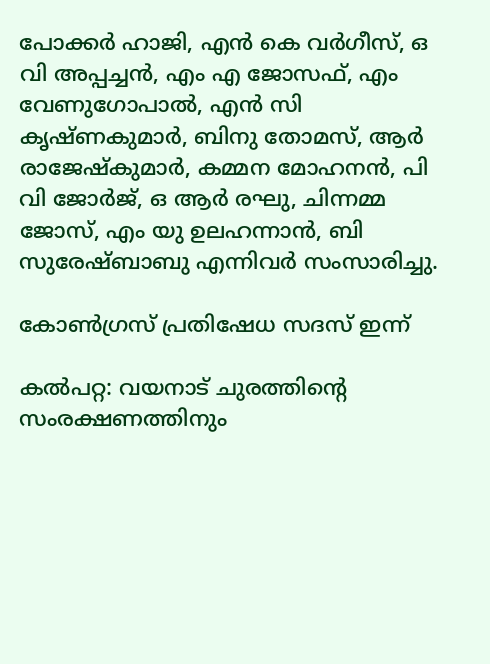പോക്കര്‍ ഹാജി, എന്‍ കെ വര്‍ഗീസ്, ഒ വി അപ്പച്ചന്‍, എം എ ജോസഫ്, എം വേണുഗോപാല്‍, എന്‍ സി കൃഷ്ണകുമാര്‍, ബിനു തോമസ്, ആര്‍ രാജേഷ്‌കുമാര്‍, കമ്മന മോഹനന്‍, പി വി ജോര്‍ജ്, ഒ ആര്‍ രഘു, ചിന്നമ്മ ജോസ്, എം യു ഉലഹന്നാന്‍, ബി സുരേഷ്ബാബു എന്നിവര്‍ സംസാരിച്ചു.

കോണ്‍ഗ്രസ് പ്രതിഷേധ സദസ് ഇന്ന്

കല്‍പറ്റ: വയനാട് ചുരത്തിന്റെ സംരക്ഷണത്തിനും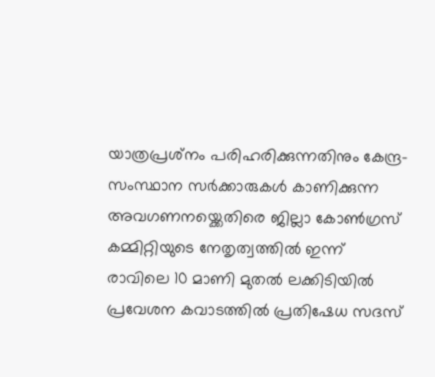യാത്രപ്രശ്‌നം പരിഹരിക്കുന്നതിനും കേന്ദ്ര-സംസ്ഥാന സര്‍ക്കാരുകള്‍ കാണിക്കുന്ന അവഗണനയ്ക്കെതിരെ ജില്ലാ കോണ്‍ഗ്രസ് കമ്മിറ്റിയുടെ നേതൃത്വത്തില്‍ ഇന്ന് രാവിലെ 10 മാണി മുതല്‍ ലക്കിടിയില്‍ പ്രവേശന കവാടത്തില്‍ പ്രതിഷേധ സദസ്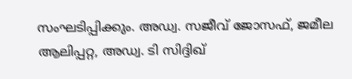സംഘടിപ്പിക്കും. അഡ്വ. സജീവ് ജോസഫ്, ജമീല ആലിപ്പറ്റ, അഡ്വ. ടി സിദ്ദിഖ്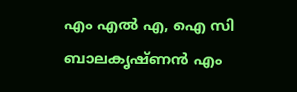എം എല്‍ എ, ഐ സി ബാലകൃഷ്ണന്‍ എം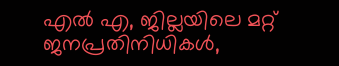എല്‍ എ, ജില്ലയിലെ മറ്റ് ജനപ്രതിനിധികള്‍,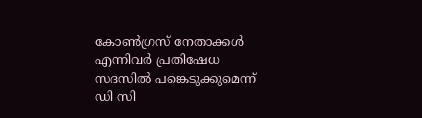കോണ്‍ഗ്രസ് നേതാക്കള്‍ എന്നിവര്‍ പ്രതിഷേധ സദസില്‍ പങ്കെടുക്കുമെന്ന് ഡി സി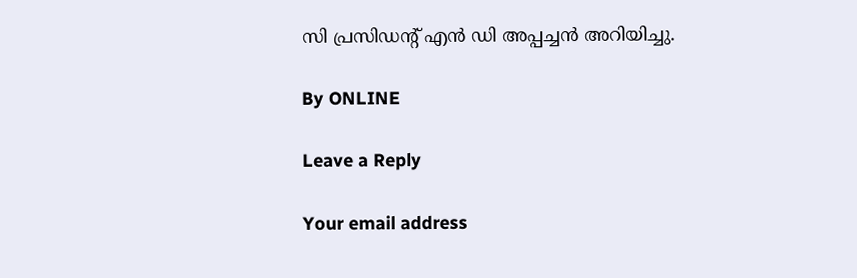സി പ്രസിഡന്റ് എന്‍ ഡി അപ്പച്ചന്‍ അറിയിച്ചു.

By ONLINE

Leave a Reply

Your email address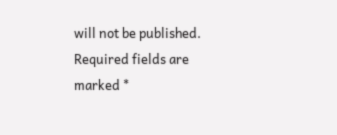will not be published. Required fields are marked *